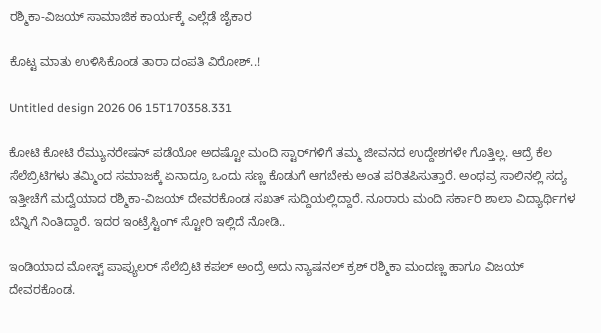ರಶ್ಮಿಕಾ-ವಿಜಯ್‌ ಸಾಮಾಜಿಕ ಕಾರ್ಯಕ್ಕೆ ಎಲ್ಲೆಡೆ ಜೈಕಾರ

ಕೊಟ್ಟ ಮಾತು ಉಳಿಸಿಕೊಂಡ ತಾರಾ ದಂಪತಿ ವಿರೋಶ್..!

Untitled design 2026 06 15T170358.331

ಕೋಟಿ ಕೋಟಿ ರೆಮ್ಯುನರೇಷನ್ ಪಡೆಯೋ ಅದಷ್ಟೋ ಮಂದಿ ಸ್ಟಾರ್‌‌ಗಳಿಗೆ ತಮ್ಮ ಜೀವನದ ಉದ್ದೇಶಗಳೇ ಗೊತ್ತಿಲ್ಲ. ಆದ್ರೆ ಕೆಲ ಸೆಲೆಬ್ರಿಟಿಗಳು ತಮ್ಮಿಂದ ಸಮಾಜಕ್ಕೆ ಏನಾದ್ರೂ ಒಂದು ಸಣ್ಣ ಕೊಡುಗೆ ಆಗಬೇಕು ಅಂತ ಪರಿತಪಿಸುತ್ತಾರೆ. ಅಂಥವ್ರ ಸಾಲಿನಲ್ಲಿ ಸದ್ಯ ಇತ್ತೀಚೆಗೆ ಮದ್ವೆಯಾದ ರಶ್ಮಿಕಾ-ವಿಜಯ್ ದೇವರಕೊಂಡ ಸಖತ್ ಸುದ್ದಿಯಲ್ಲಿದ್ದಾರೆ. ನೂರಾರು ಮಂದಿ ಸರ್ಕಾರಿ ಶಾಲಾ ವಿದ್ಯಾರ್ಥಿಗಳ ಬೆನ್ನಿಗೆ ನಿಂತಿದ್ದಾರೆ. ಇದರ ಇಂಟ್ರೆಸ್ಟಿಂಗ್‌ ಸ್ಟೋರಿ ಇಲ್ಲಿದೆ ನೋಡಿ..

ಇಂಡಿಯಾದ ಮೋಸ್ಟ್ ಪಾಪ್ಯುಲರ್ ಸೆಲೆಬ್ರಿಟಿ ಕಪಲ್‌‌‌ ಅಂದ್ರೆ ಅದು ನ್ಯಾಷನಲ್ ಕ್ರಶ್ ರಶ್ಮಿಕಾ ಮಂದಣ್ಣ ಹಾಗೂ ವಿಜಯ್ ದೇವರಕೊಂಡ.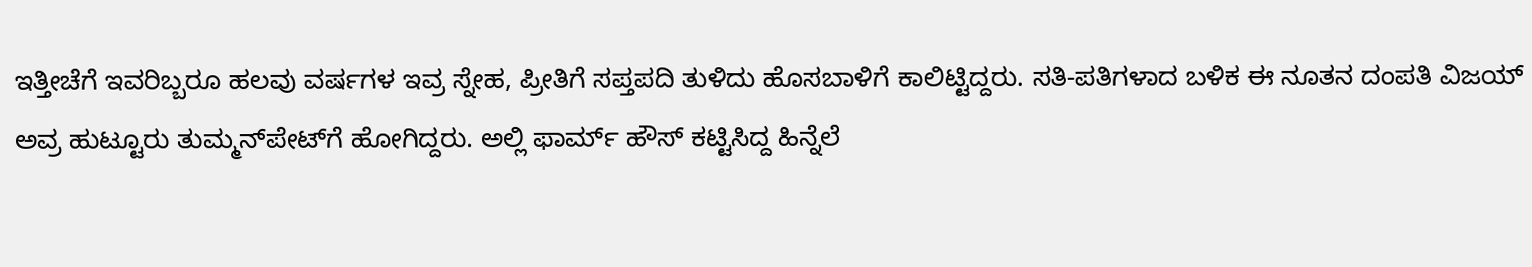ಇತ್ತೀಚೆಗೆ ಇವರಿಬ್ಬರೂ ಹಲವು ವರ್ಷಗಳ ಇವ್ರ ಸ್ನೇಹ, ಪ್ರೀತಿಗೆ ಸಪ್ತಪದಿ ತುಳಿದು ಹೊಸಬಾಳಿಗೆ ಕಾಲಿಟ್ಟಿದ್ದರು. ಸತಿ-ಪತಿಗಳಾದ ಬಳಿಕ ಈ ನೂತನ ದಂಪತಿ ವಿಜಯ್ ಅವ್ರ ಹುಟ್ಟೂರು ತುಮ್ಮನ್‌ಪೇಟ್‌ಗೆ ಹೋಗಿದ್ದರು. ಅಲ್ಲಿ ಫಾರ್ಮ್ ಹೌಸ್‌‌‌ ಕಟ್ಟಿಸಿದ್ದ ಹಿನ್ನೆಲೆ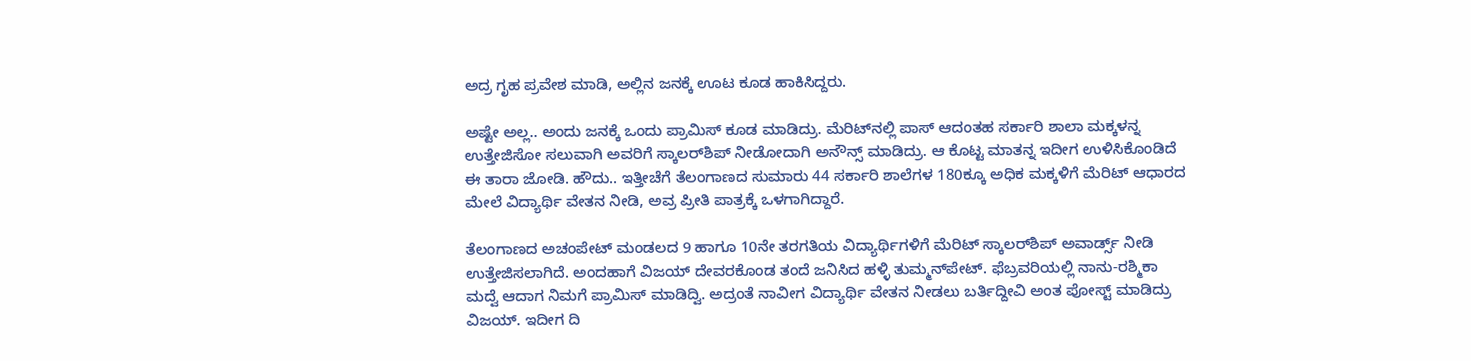ಅದ್ರ ಗೃಹ ಪ್ರವೇಶ ಮಾಡಿ, ಅಲ್ಲಿನ ಜನಕ್ಕೆ ಊಟ ಕೂಡ ಹಾಕಿಸಿದ್ದರು.

ಅಷ್ಟೇ ಅಲ್ಲ.. ಅಂದು ಜನಕ್ಕೆ ಒಂದು ಪ್ರಾಮಿಸ್ ಕೂಡ ಮಾಡಿದ್ರು. ಮೆರಿಟ್‌‌ನಲ್ಲಿ ಪಾಸ್ ಆದಂತಹ ಸರ್ಕಾರಿ ಶಾಲಾ ಮಕ್ಕಳನ್ನ ಉತ್ತೇಜಿಸೋ ಸಲುವಾಗಿ ಅವರಿಗೆ ಸ್ಕಾಲರ್‌ಶಿಪ್ ನೀಡೋದಾಗಿ ಅನೌನ್ಸ್ ಮಾಡಿದ್ರು. ಆ ಕೊಟ್ಟ ಮಾತನ್ನ ಇದೀಗ ಉಳಿಸಿಕೊಂಡಿದೆ ಈ ತಾರಾ ಜೋಡಿ. ಹೌದು.. ಇತ್ತೀಚೆಗೆ ತೆಲಂಗಾಣದ ಸುಮಾರು 44 ಸರ್ಕಾರಿ ಶಾಲೆಗಳ 180ಕ್ಕೂ ಅಧಿಕ ಮಕ್ಕಳಿಗೆ ಮೆರಿಟ್ ಆಧಾರದ ಮೇಲೆ ವಿದ್ಯಾರ್ಥಿ ವೇತನ ನೀಡಿ, ಅವ್ರ ಪ್ರೀತಿ ಪಾತ್ರಕ್ಕೆ ಒಳಗಾಗಿದ್ದಾರೆ.

ತೆಲಂಗಾಣದ ಅಚಂಪೇಟ್ ಮಂಡಲದ 9 ಹಾಗೂ 10ನೇ ತರಗತಿಯ ವಿದ್ಯಾರ್ಥಿಗಳಿಗೆ ಮೆರಿಟ್ ಸ್ಕಾಲರ್‌ಶಿಪ್ ಅವಾರ್ಡ್ಸ್‌‌ ನೀಡಿ ಉತ್ತೇಜಿಸಲಾಗಿದೆ. ಅಂದಹಾಗೆ ವಿಜಯ್ ದೇವರಕೊಂಡ ತಂದೆ ಜನಿಸಿದ ಹಳ್ಳಿ ತುಮ್ಮನ್‌ಪೇಟ್. ಫೆಬ್ರವರಿಯಲ್ಲಿ ನಾನು-ರಶ್ಮಿಕಾ ಮದ್ವೆ ಆದಾಗ ನಿಮಗೆ ಪ್ರಾಮಿಸ್ ಮಾಡಿದ್ವಿ. ಅದ್ರಂತೆ ನಾವೀಗ ವಿದ್ಯಾರ್ಥಿ ವೇತನ ನೀಡಲು ಬರ್ತಿದ್ದೀವಿ ಅಂತ ಪೋಸ್ಟ್ ಮಾಡಿದ್ರು ವಿಜಯ್. ಇದೀಗ ದಿ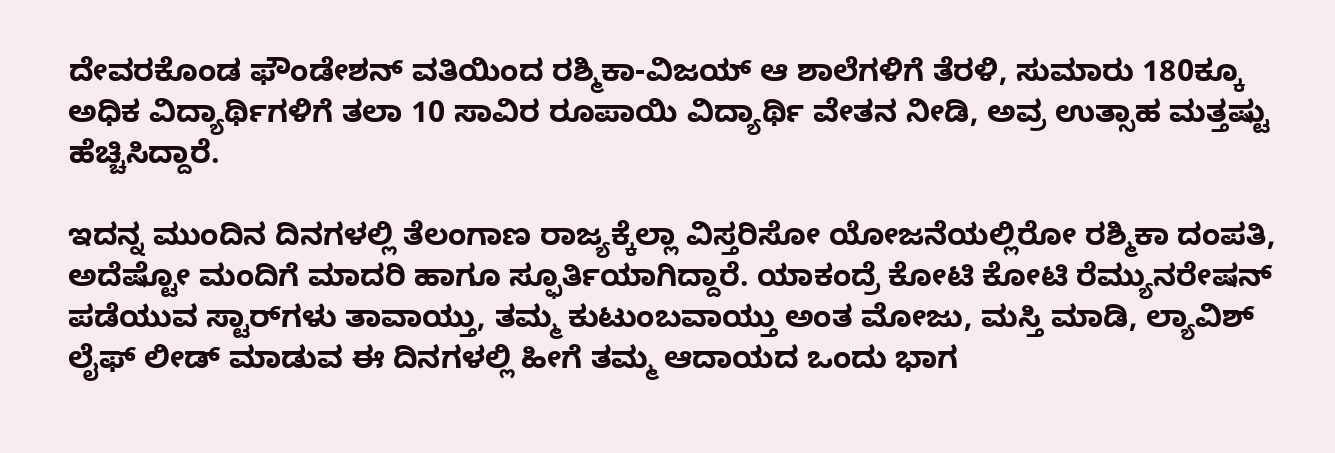ದೇವರಕೊಂಡ ಫೌಂಡೇಶನ್‌‌ ವತಿಯಿಂದ ರಶ್ಮಿಕಾ-ವಿಜಯ್ ಆ ಶಾಲೆಗಳಿಗೆ ತೆರಳಿ, ಸುಮಾರು 180ಕ್ಕೂ ಅಧಿಕ ವಿದ್ಯಾರ್ಥಿಗಳಿಗೆ ತಲಾ 10 ಸಾವಿರ ರೂಪಾಯಿ ವಿದ್ಯಾರ್ಥಿ ವೇತನ ನೀಡಿ, ಅವ್ರ ಉತ್ಸಾಹ ಮತ್ತಷ್ಟು ಹೆಚ್ಚಿಸಿದ್ದಾರೆ.

ಇದನ್ನ ಮುಂದಿನ ದಿನಗಳಲ್ಲಿ ತೆಲಂಗಾಣ ರಾಜ್ಯಕ್ಕೆಲ್ಲಾ ವಿಸ್ತರಿಸೋ ಯೋಜನೆಯಲ್ಲಿರೋ ರಶ್ಮಿಕಾ ದಂಪತಿ, ಅದೆಷ್ಟೋ ಮಂದಿಗೆ ಮಾದರಿ ಹಾಗೂ ಸ್ಫೂರ್ತಿಯಾಗಿದ್ದಾರೆ. ಯಾಕಂದ್ರೆ ಕೋಟಿ ಕೋಟಿ ರೆಮ್ಯುನರೇಷನ್ ಪಡೆಯುವ ಸ್ಟಾರ್‌ಗಳು ತಾವಾಯ್ತು, ತಮ್ಮ ಕುಟುಂಬವಾಯ್ತು ಅಂತ ಮೋಜು, ಮಸ್ತಿ ಮಾಡಿ, ಲ್ಯಾವಿಶ್ ಲೈಫ್ ಲೀಡ್ ಮಾಡುವ ಈ ದಿನಗಳಲ್ಲಿ ಹೀಗೆ ತಮ್ಮ ಆದಾಯದ ಒಂದು ಭಾಗ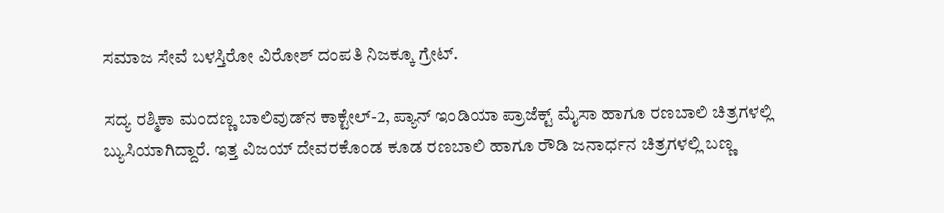ಸಮಾಜ ಸೇವೆ ಬಳಸ್ತಿರೋ ವಿರೋಶ್ ದಂಪತಿ ನಿಜಕ್ಕೂ ಗ್ರೇಟ್.

ಸದ್ಯ ರಶ್ಮಿಕಾ ಮಂದಣ್ಣ ಬಾಲಿವುಡ್‌ನ ಕಾಕ್ಟೇಲ್-2, ಪ್ಯಾನ್ ಇಂಡಿಯಾ ಪ್ರಾಜೆಕ್ಟ್ ಮೈಸಾ ಹಾಗೂ ರಣಬಾಲಿ ಚಿತ್ರಗಳಲ್ಲಿ ಬ್ಯುಸಿಯಾಗಿದ್ದಾರೆ. ಇತ್ತ ವಿಜಯ್ ದೇವರಕೊಂಡ ಕೂಡ ರಣಬಾಲಿ ಹಾಗೂ ರೌಡಿ ಜನಾರ್ಧನ ಚಿತ್ರಗಳಲ್ಲಿ ಬಣ್ಣ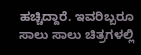ಹಚ್ಚಿದ್ದಾರೆ. ಇವರಿಬ್ಬರೂ ಸಾಲು ಸಾಲು ಚಿತ್ರಗಳಲ್ಲಿ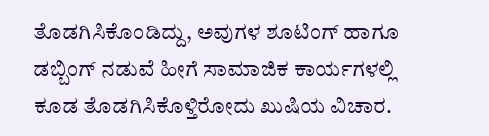ತೊಡಗಿಸಿಕೊಂಡಿದ್ದು, ಅವುಗಳ ಶೂಟಿಂಗ್ ಹಾಗೂ ಡಬ್ಬಿಂಗ್ ನಡುವೆ ಹೀಗೆ ಸಾಮಾಜಿಕ ಕಾರ್ಯಗಳಲ್ಲಿ ಕೂಡ ತೊಡಗಿಸಿಕೊಳ್ತಿರೋದು ಖುಷಿಯ ವಿಚಾರ.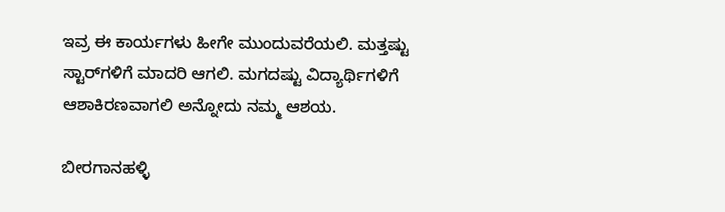ಇವ್ರ ಈ ಕಾರ್ಯಗಳು ಹೀಗೇ ಮುಂದುವರೆಯಲಿ. ಮತ್ತಷ್ಟು ಸ್ಟಾರ್‌ಗಳಿಗೆ ಮಾದರಿ ಆಗಲಿ. ಮಗದಷ್ಟು ವಿದ್ಯಾರ್ಥಿಗಳಿಗೆ ಆಶಾಕಿರಣವಾಗಲಿ ಅನ್ನೋದು ನಮ್ಮ ಆಶಯ.

ಬೀರಗಾನಹಳ್ಳಿ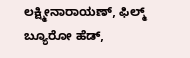ಲಕ್ಷ್ಮೀನಾರಾಯಣ್, ಫಿಲ್ಮ್ ಬ್ಯೂರೋ ಹೆಡ್,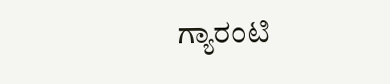ಗ್ಯಾರಂಟಿ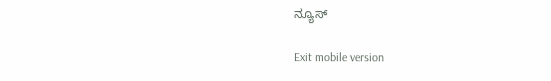ನ್ಯೂಸ್

Exit mobile version